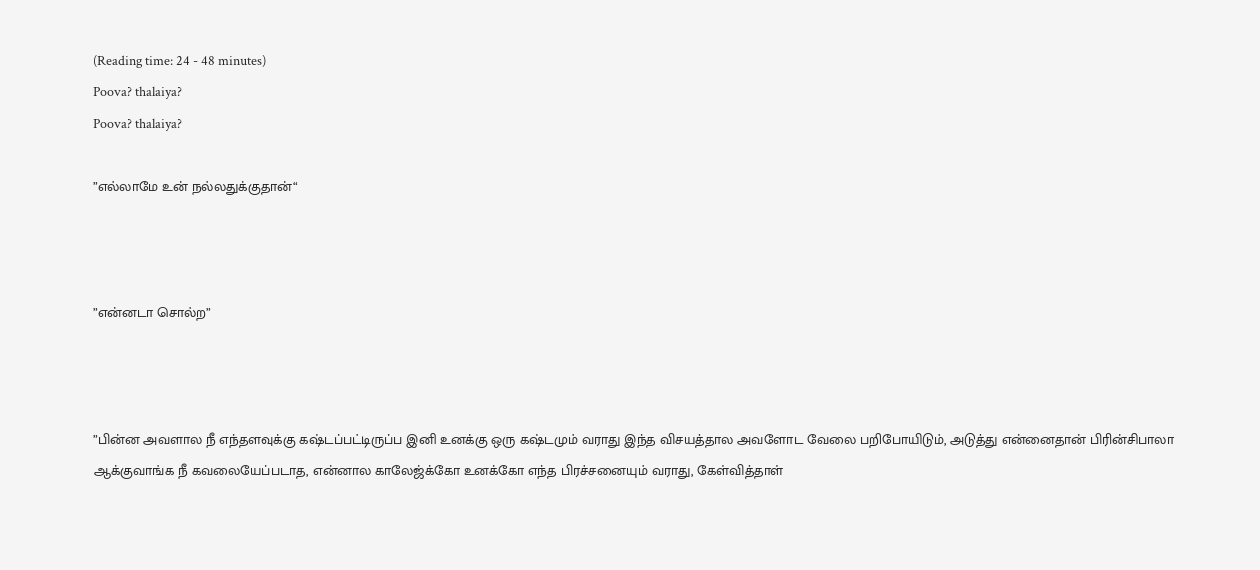(Reading time: 24 - 48 minutes)
Poova? thalaiya?
Poova? thalaiya?

”எல்லாமே உன் நல்லதுக்குதான்“



”என்னடா சொல்ற”



”பின்ன அவளால நீ எந்தளவுக்கு கஷ்டப்பட்டிருப்ப இனி உனக்கு ஒரு கஷ்டமும் வராது இந்த விசயத்தால அவளோட வேலை பறிபோயிடும், அடுத்து என்னைதான் பிரின்சிபாலா ஆக்குவாங்க நீ கவலையேப்படாத, என்னால காலேஜ்க்கோ உனக்கோ எந்த பிரச்சனையும் வராது, கேள்வித்தாள்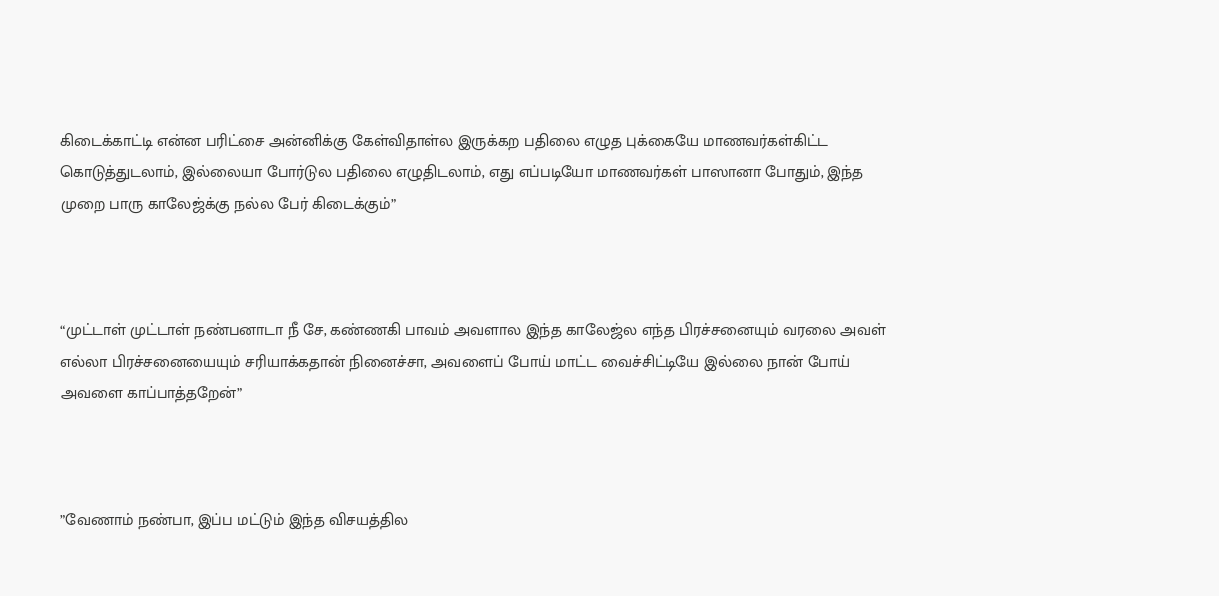கிடைக்காட்டி என்ன பரிட்சை அன்னிக்கு கேள்விதாள்ல இருக்கற பதிலை எழுத புக்கையே மாணவர்கள்கிட்ட கொடுத்துடலாம், இல்லையா போர்டுல பதிலை எழுதிடலாம், எது எப்படியோ மாணவர்கள் பாஸானா போதும், இந்த முறை பாரு காலேஜ்க்கு நல்ல பேர் கிடைக்கும்”



“முட்டாள் முட்டாள் நண்பனாடா நீ சே, கண்ணகி பாவம் அவளால இந்த காலேஜ்ல எந்த பிரச்சனையும் வரலை அவள் எல்லா பிரச்சனையையும் சரியாக்கதான் நினைச்சா, அவளைப் போய் மாட்ட வைச்சிட்டியே இல்லை நான் போய் அவளை காப்பாத்தறேன்”



”வேணாம் நண்பா, இப்ப மட்டும் இந்த விசயத்தில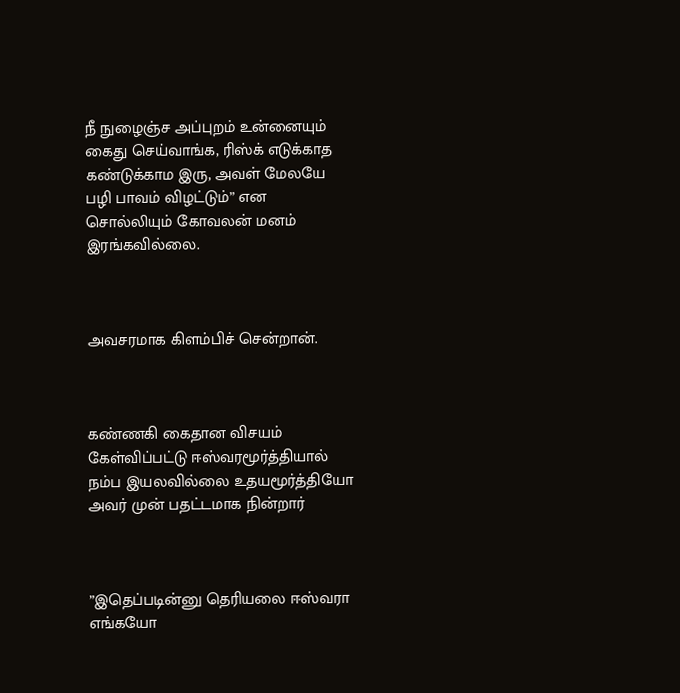நீ நுழைஞ்ச அப்புறம் உன்னையும் கைது செய்வாங்க, ரிஸ்க் எடுக்காத கண்டுக்காம இரு, அவள் மேலயே பழி பாவம் விழட்டும்” என சொல்லியும் கோவலன் மனம் இரங்கவில்லை.



அவசரமாக கிளம்பிச் சென்றான்.



கண்ணகி கைதான விசயம் கேள்விப்பட்டு ஈஸ்வரமூர்த்தியால் நம்ப இயலவில்லை உதயமூர்த்தியோ அவர் முன் பதட்டமாக நின்றார்



”இதெப்படின்னு தெரியலை ஈஸ்வரா எங்கயோ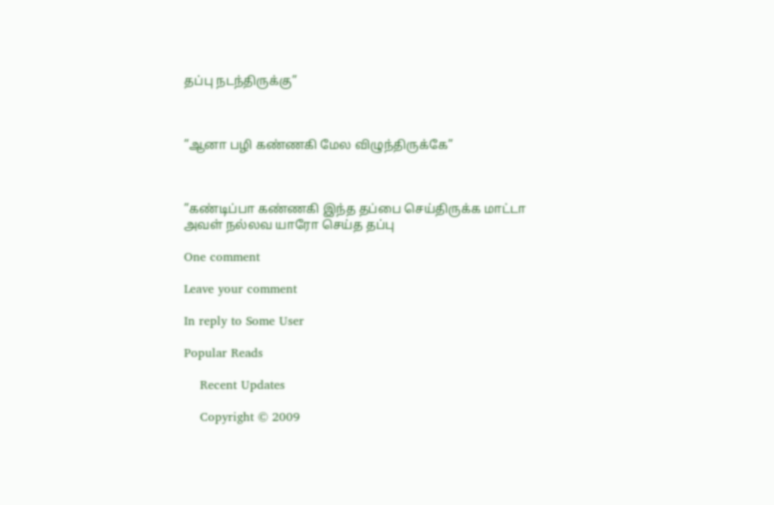தப்பு நடந்திருக்கு”



”ஆனா பழி கண்ணகி மேல விழுந்திருக்கே”



”கண்டிப்பா கண்ணகி இந்த தப்பை செய்திருக்க மாட்டா அவள் நல்லவ யாரோ செய்த தப்பு

One comment

Leave your comment

In reply to Some User

Popular Reads

    Recent Updates

    Copyright © 2009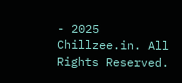- 2025 Chillzee.in. All Rights Reserved.